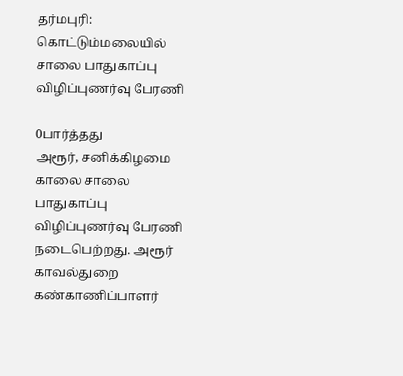தர்மபுரி: கொட்டும்மலையில் சாலை பாதுகாப்பு விழிப்புணர்வு பேரணி

0பார்த்தது
அரூர், சனிக்கிழமை காலை சாலை பாதுகாப்பு விழிப்புணர்வு பேரணி நடைபெற்றது. அரூர் காவல்துறை கண்காணிப்பாளர்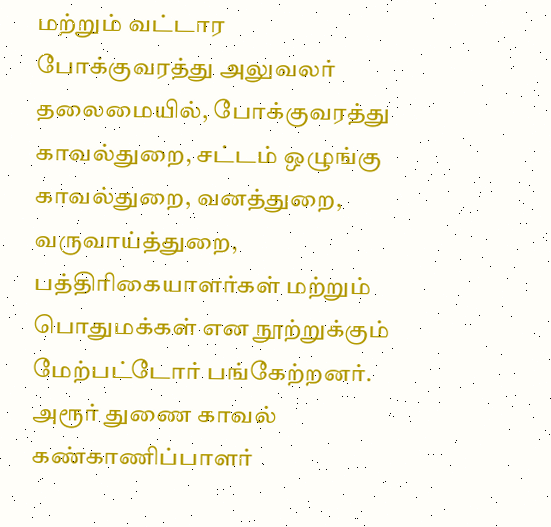மற்றும் வட்டார போக்குவரத்து அலுவலர் தலைமையில், போக்குவரத்து காவல்துறை, சட்டம் ஒழுங்கு காவல்துறை, வனத்துறை, வருவாய்த்துறை, பத்திரிகையாளர்கள் மற்றும் பொதுமக்கள் என நூற்றுக்கும் மேற்பட்டோர் பங்கேற்றனர். அரூர் துணை காவல் கண்காணிப்பாளர்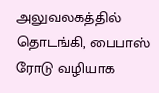அலுவலகத்தில் தொடங்கி, பைபாஸ் ரோடு வழியாக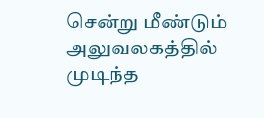சென்று மீண்டும் அலுவலகத்தில் முடிந்த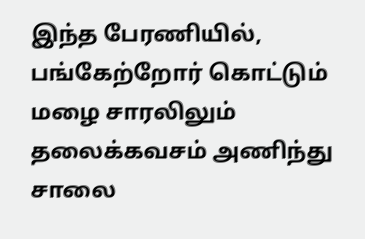இந்த பேரணியில், பங்கேற்றோர் கொட்டும் மழை சாரலிலும் தலைக்கவசம் அணிந்து சாலை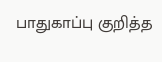பாதுகாப்பு குறித்த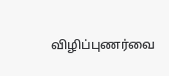விழிப்புணர்வை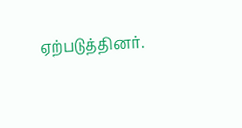ஏற்படுத்தினர்.